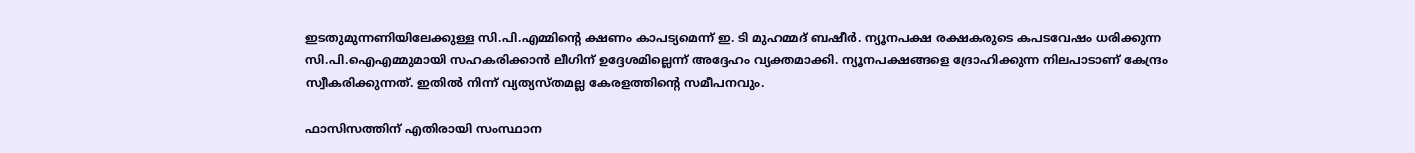ഇടതുമുന്നണിയിലേക്കുള്ള സി.പി.എമ്മിൻ്റെ ക്ഷണം കാപട്യമെന്ന് ഇ. ടി മുഹമ്മദ് ബഷീർ. ന്യൂനപക്ഷ രക്ഷകരുടെ കപടവേഷം ധരിക്കുന്ന സി.പി.ഐഎമ്മുമായി സഹകരിക്കാൻ ലീഗിന് ഉദ്ദേശമില്ലെന്ന് അദ്ദേഹം വ്യക്തമാക്കി. ന്യൂനപക്ഷങ്ങളെ ദ്രോഹിക്കുന്ന നിലപാടാണ് കേന്ദ്രം സ്വീകരിക്കുന്നത്. ഇതിൽ നിന്ന് വ്യത്യസ്തമല്ല കേരളത്തിൻ്റെ സമീപനവും.

ഫാസിസത്തിന് എതിരായി സംസ്ഥാന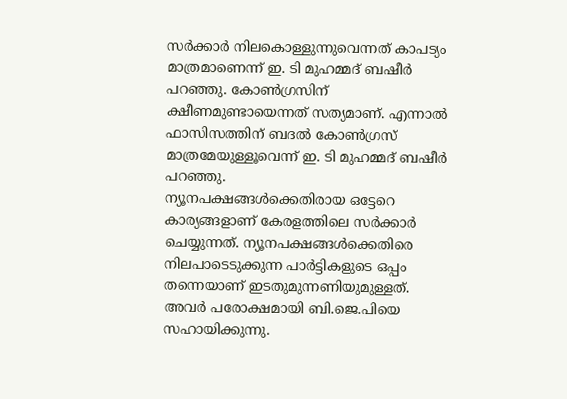സർക്കാർ നിലകൊള്ളുന്നുവെന്നത് കാപട്യം മാത്രമാണെന്ന് ഇ. ടി മുഹമ്മദ് ബഷീർ പറഞ്ഞു. കോൺഗ്രസിന് ക്ഷീണമുണ്ടായെന്നത് സത്യമാണ്. എന്നാൽ ഫാസിസത്തിന് ബദൽ കോൺഗ്രസ് മാത്രമേയുള്ളൂവെന്ന് ഇ. ടി മുഹമ്മദ് ബഷീർ പറഞ്ഞു.
ന്യൂനപക്ഷങ്ങൾക്കെതിരായ ഒട്ടേറെ കാര്യങ്ങളാണ് കേരളത്തിലെ സർക്കാർ ചെയ്യുന്നത്. ന്യൂനപക്ഷങ്ങൾക്കെതിരെ നിലപാടെടുക്കുന്ന പാർട്ടികളുടെ ഒപ്പം തന്നെയാണ് ഇടതുമുന്നണിയുമുള്ളത്. അവർ പരോക്ഷമായി ബി.ജെ.പിയെ സഹായിക്കുന്നു.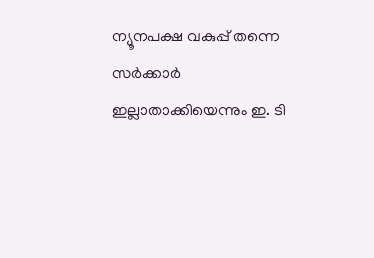ന്യൂനപക്ഷ വകുപ്പ് തന്നെ സർക്കാർ ഇല്ലാതാക്കിയെന്നും ഇ. ടി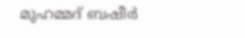മുഹമ്മദ് ബഷീർ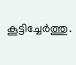കൂട്ടിച്ചേർത്തു.